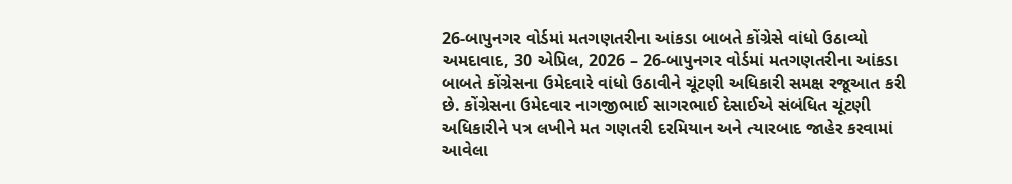26-બાપુનગર વોર્ડમાં મતગણતરીના આંકડા બાબતે કોંગ્રેસે વાંધો ઉઠાવ્યો
અમદાવાદ, 30 એપ્રિલ, 2026 – 26-બાપુનગર વોર્ડમાં મતગણતરીના આંકડા બાબતે કોંગ્રેસના ઉમેદવારે વાંધો ઉઠાવીને ચૂંટણી અધિકારી સમક્ષ રજૂઆત કરી છે. કોંગ્રેસના ઉમેદવાર નાગજીભાઈ સાગરભાઈ દેસાઈએ સંબંધિત ચૂંટણી અધિકારીને પત્ર લખીને મત ગણતરી દરમિયાન અને ત્યારબાદ જાહેર કરવામાં આવેલા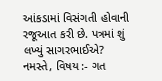આંકડામાં વિસંગતી હોવાની રજૂઆત કરી છે. પત્રમાં શું લખ્યું સાગરભાઈએ? નમસ્તે, વિષય :- ગત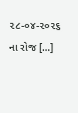૨૮-૦૪-૨૦૨૬ ના રોજ […]